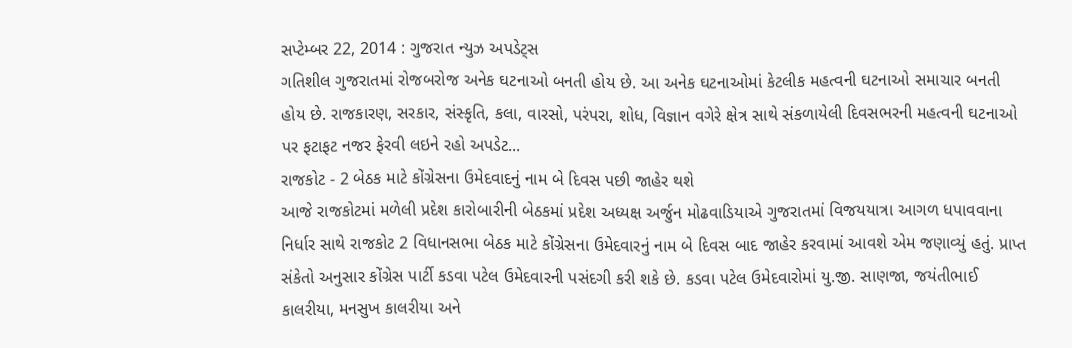સપ્ટેમ્બર 22, 2014 : ગુજરાત ન્યુઝ અપડેટ્સ
ગતિશીલ ગુજરાતમાં રોજબરોજ અનેક ઘટનાઓ બનતી હોય છે. આ અનેક ઘટનાઓમાં કેટલીક મહત્વની ઘટનાઓ સમાચાર બનતી હોય છે. રાજકારણ, સરકાર, સંસ્કૃતિ, કલા, વારસો, પરંપરા, શોધ, વિજ્ઞાન વગેરે ક્ષેત્ર સાથે સંકળાયેલી દિવસભરની મહત્વની ઘટનાઓ પર ફટાફટ નજર ફેરવી લઇને રહો અપડેટ...
રાજકોટ - 2 બેઠક માટે કોંગ્રેસના ઉમેદવાદનું નામ બે દિવસ પછી જાહેર થશે
આજે રાજકોટમાં મળેલી પ્રદેશ કારોબારીની બેઠકમાં પ્રદેશ અધ્યક્ષ અર્જુન મોઢવાડિયાએ ગુજરાતમાં વિજયયાત્રા આગળ ધપાવવાના નિર્ધાર સાથે રાજકોટ 2 વિધાનસભા બેઠક માટે કોંગ્રેસના ઉમેદવારનું નામ બે દિવસ બાદ જાહેર કરવામાં આવશે એમ જણાવ્યું હતું. પ્રાપ્ત સંકેતો અનુસાર કોંગ્રેસ પાર્ટી કડવા પટેલ ઉમેદવારની પસંદગી કરી શકે છે. કડવા પટેલ ઉમેદવારોમાં યુ.જી. સાણજા, જયંતીભાઈ કાલરીયા, મનસુખ કાલરીયા અને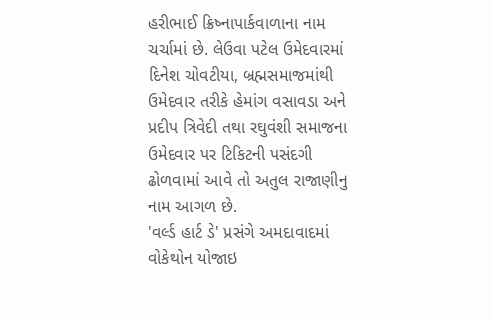હરીભાઈ ક્રિષ્નાપાર્કવાળાના નામ ચર્ચામાં છે. લેઉવા પટેલ ઉમેદવારમાં દિનેશ ચોવટીયા, બ્રહ્મસમાજમાંથી ઉમેદવાર તરીકે હેમાંગ વસાવડા અને પ્રદીપ ત્રિવેદી તથા રઘુવંશી સમાજના ઉમેદવાર પર ટિકિટની પસંદગી ઢોળવામાં આવે તો અતુલ રાજાણીનુ નામ આગળ છે.
'વર્લ્ડ હાર્ટ ડે' પ્રસંગે અમદાવાદમાં વોકેથોન યોજાઇ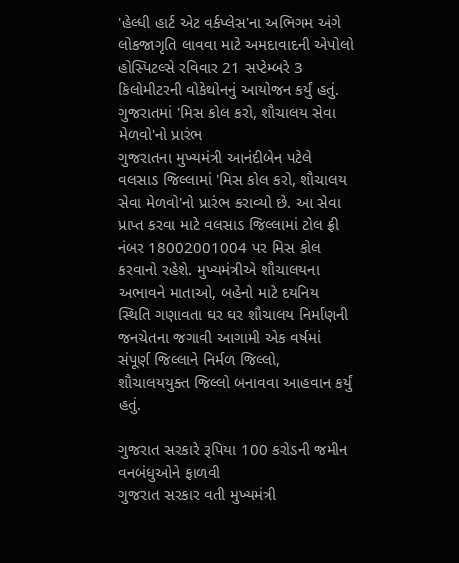'હેલ્ધી હાર્ટ એટ વર્કપ્લેસ'ના અભિગમ અંગે લોકજાગૃતિ લાવવા માટે અમદાવાદની એપોલો હોસ્પિટલ્સે રવિવાર 21 સપ્ટેમ્બરે 3 કિલોમીટરની વોકેથોનનું આયોજન કર્યું હતું.
ગુજરાતમાં 'મિસ કોલ કરો, શૌચાલય સેવા મેળવો'નો પ્રારંભ
ગુજરાતના મુખ્યમંત્રી આનંદીબેન પટેલે વલસાડ જિલ્લામાં 'મિસ કોલ કરો, શૌચાલય સેવા મેળવો'નો પ્રારંભ કરાવ્યો છે. આ સેવા પ્રાપ્ત કરવા માટે વલસાડ જિલ્લામાં ટોલ ફ્રી નંબર 18002001004 પર મિસ કોલ કરવાનો રહેશે. મુખ્યમંત્રીએ શૌચાલયના અભાવને માતાઓ, બહેનો માટે દયનિય સ્થિતિ ગણાવતા ઘર ઘર શૌચાલય નિર્માણની જનચેતના જગાવી આગામી એક વર્ષમાં સંપૂર્ણ જિલ્લાને નિર્મળ જિલ્લો, શૌચાલયયુક્ત જિલ્લો બનાવવા આહવાન કર્યું હતું.

ગુજરાત સરકારે રૂપિયા 100 કરોડની જમીન વનબંધુઓને ફાળવી
ગુજરાત સરકાર વતી મુખ્યમંત્રી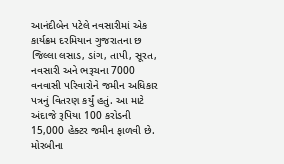આનંદીબેન પટેલે નવસારીમાં એક કાર્યક્રમ દરમિયાન ગુજરાતના છ જિલ્લા લસાડ, ડાંગ, તાપી, સૂરત, નવસારી અને ભરૂચના 7000 વનવાસી પરિવારોને જમીન અધિકાર પત્રનું વિતરણ કર્યું હતું. આ માટે અંદાજે રૂપિયા 100 કરોડની 15,000 હેક્ટર જમીન ફાળવી છે.
મોરબીના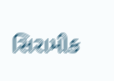સિરામીક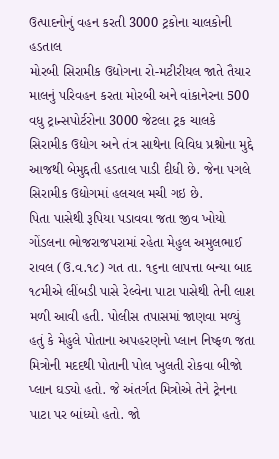ઉત્પાદનોનું વહન કરતી 3000 ટ્રકોના ચાલકોની હડતાલ
મોરબી સિરામીક ઉદ્યોગના રો-મટીરીયલ જાતે તૈયાર માલનું પરિવહન કરતા મોરબી અને વાંકાનેરના 500 વધુ ટ્રાન્સપોર્ટરોના 3000 જેટલા ટ્રક ચાલકે સિરામીક ઉદ્યોગ અને તંત્ર સાથેના વિવિધ પ્રશ્નોના મુદ્દે આજથી બેમુદ્દતી હડતાલ પાડી દીધી છે. જેના પગલે સિરામીક ઉદ્યોગમાં હલચલ મચી ગઇ છે.
પિતા પાસેથી રૂપિયા પડાવવા જતા જીવ ખોયો
ગોંડલના ભોજરાજપરામાં રહેતા મેહુલ અમુલભાઈ રાવલ (ઉ.વ.૧૮) ગત તા. ૧૬ના લાપત્તા બન્યા બાદ ૧૮મીએ લીંબડી પાસે રેલ્વેના પાટા પાસેથી તેની લાશ મળી આવી હતી. પોલીસ તપાસમાં જાણવા મળ્યું હતું કે મેહુલે પોતાના અપહરણનો પ્લાન નિષ્ફળ જતા મિત્રોની મદદથી પોતાની પોલ ખુલતી રોકવા બીજો પ્લાન ઘડ્યો હતો. જે અંતર્ગત મિત્રોએ તેને ટ્રેનના પાટા પર બાંધ્યો હતો. જો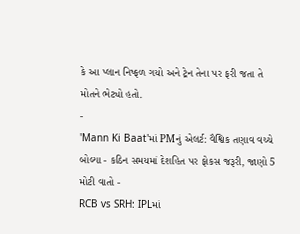કે આ પ્લાન નિષ્ફળ ગયો અને ટ્રેન તેના પર ફરી જતા તે મોતને ભેટ્યો હતો.
-
'Mann Ki Baat'માં PMનું એલર્ટ: વૈશ્વિક તણાવ વચ્ચે બોલ્યા - કઠિન સમયમાં દેશહિત પર ફોકસ જરૂરી, જાણો 5 મોટી વાતો -
RCB vs SRH: IPLમાં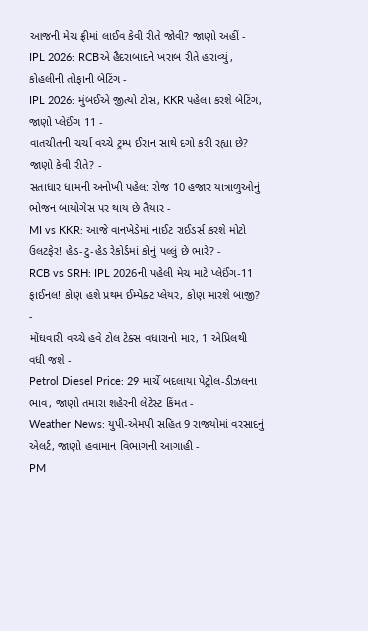આજની મેચ ફ્રીમાં લાઈવ કેવી રીતે જોવી? જાણો અહીં -
IPL 2026: RCBએ હૈદરાબાદને ખરાબ રીતે હરાવ્યું, કોહલીની તોફાની બેટિંગ -
IPL 2026: મુંબઈએ જીત્યો ટોસ, KKR પહેલા કરશે બેટિંગ, જાણો પ્લેઈંગ 11 -
વાતચીતની ચર્ચા વચ્ચે ટ્રમ્પ ઈરાન સાથે દગો કરી રહ્યા છે? જાણો કેવી રીતે? -
સતાધાર ધામની અનોખી પહેલ: રોજ 10 હજાર યાત્રાળુઓનું ભોજન બાયોગેસ પર થાય છે તૈયાર -
MI vs KKR: આજે વાનખેડેમાં નાઈટ રાઈડર્સ કરશે મોટો ઉલટફેર! હેડ-ટુ-હેડ રેકોર્ડમાં કોનું પલ્લું છે ભારે? -
RCB vs SRH: IPL 2026ની પહેલી મેચ માટે પ્લેઈંગ-11 ફાઈનલ! કોણ હશે પ્રથમ ઈમ્પેક્ટ પ્લેયર, કોણ મારશે બાજી? -
મોંઘવારી વચ્ચે હવે ટોલ ટેક્સ વધારાનો માર, 1 એપ્રિલથી વધી જશે -
Petrol Diesel Price: 29 માર્ચે બદલાયા પેટ્રોલ-ડીઝલના ભાવ, જાણો તમારા શહેરની લેટેસ્ટ કિંમત -
Weather News: યુપી-એમપી સહિત 9 રાજ્યોમાં વરસાદનું એલર્ટ, જાણો હવામાન વિભાગની આગાહી -
PM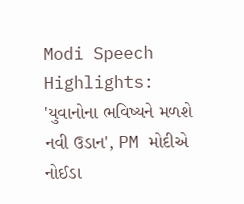Modi Speech Highlights: 'યુવાનોના ભવિષ્યને મળશે નવી ઉડાન', PM મોદીએ નોઈડા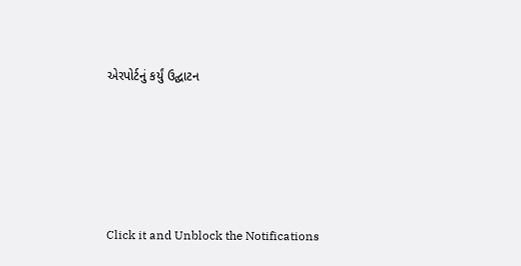એરપોર્ટનું કર્યું ઉદ્ઘાટન






Click it and Unblock the Notifications